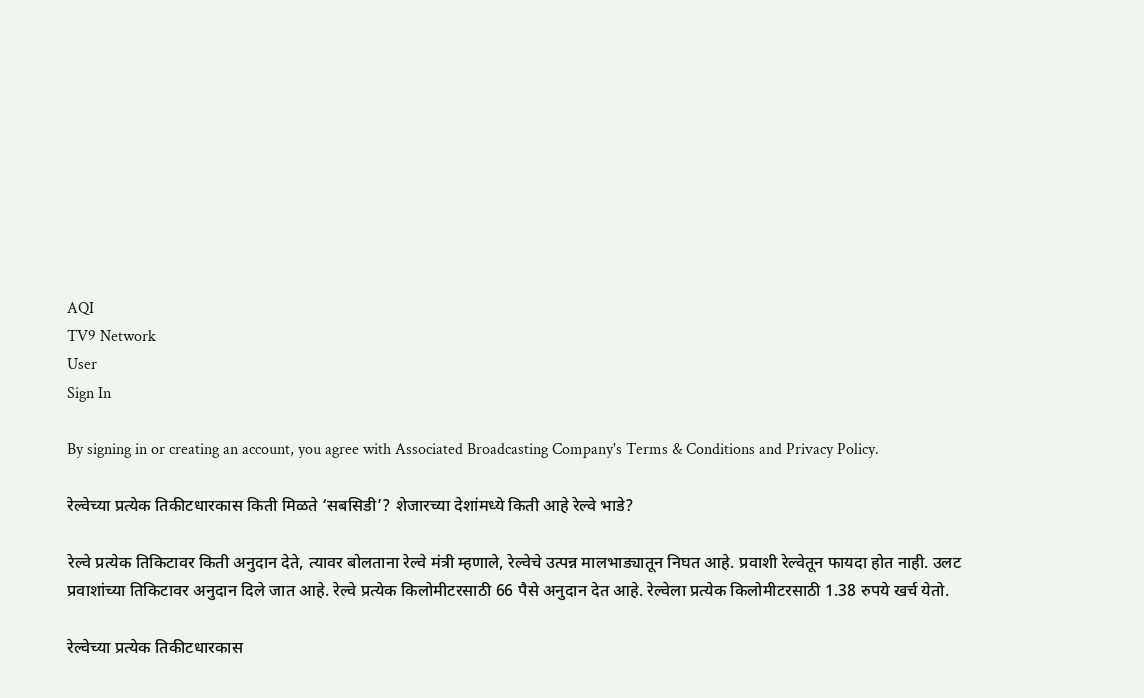AQI
TV9 Network
User
Sign In

By signing in or creating an account, you agree with Associated Broadcasting Company's Terms & Conditions and Privacy Policy.

रेल्वेच्या प्रत्येक तिकीटधारकास किती मिळते ‘सबसिडी’? शेजारच्या देशांमध्ये किती आहे रेल्वे भाडे?

रेल्वे प्रत्येक तिकिटावर किती अनुदान देते, त्यावर बोलताना रेल्वे मंत्री म्हणाले, रेल्वेचे उत्पन्न मालभाड्यातून निघत आहे. प्रवाशी रेल्वेतून फायदा होत नाही. उलट प्रवाशांच्या तिकिटावर अनुदान दिले जात आहे. रेल्वे प्रत्येक किलोमीटरसाठी 66 पैसे अनुदान देत आहे. रेल्वेला प्रत्येक किलोमीटरसाठी 1.38 रुपये खर्च येतो.

रेल्वेच्या प्रत्येक तिकीटधारकास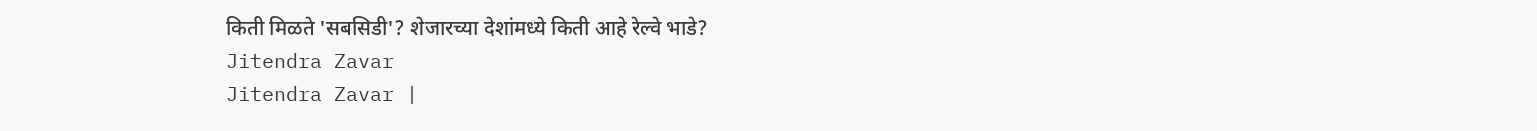किती मिळते 'सबसिडी'? शेजारच्या देशांमध्ये किती आहे रेल्वे भाडे?
Jitendra Zavar
Jitendra Zavar |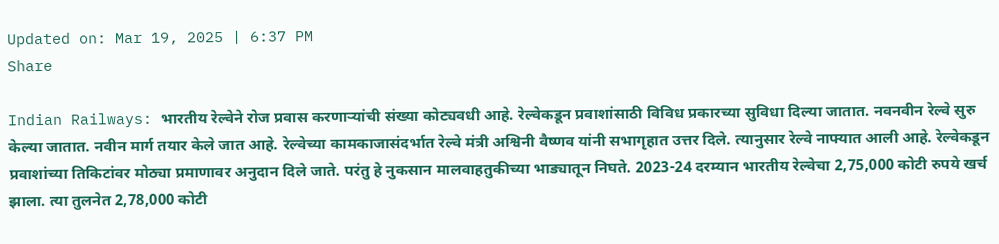Updated on: Mar 19, 2025 | 6:37 PM
Share

Indian Railways: भारतीय रेल्वेने रोज प्रवास करणाऱ्यांची संख्या कोट्यवधी आहे. रेल्वेकडून प्रवाशांसाठी विविध प्रकारच्या सुविधा दिल्या जातात. नवनवीन रेल्वे सुरु केल्या जातात. नवीन मार्ग तयार केले जात आहे. रेल्वेच्या कामकाजासंदर्भात रेल्वे मंत्री अश्विनी वैष्णव यांनी सभागृहात उत्तर दिले. त्यानुसार रेल्वे नाफ्यात आली आहे. रेल्वेकडून प्रवाशांच्या तिकिटांवर मोठ्या प्रमाणावर अनुदान दिले जाते. परंतु हे नुकसान मालवाहतुकीच्या भाड्यातून निघते. 2023-24 दरम्यान भारतीय रेल्वेचा 2,75,000 कोटी रुपये खर्च झाला. त्या तुलनेत 2,78,000 कोटी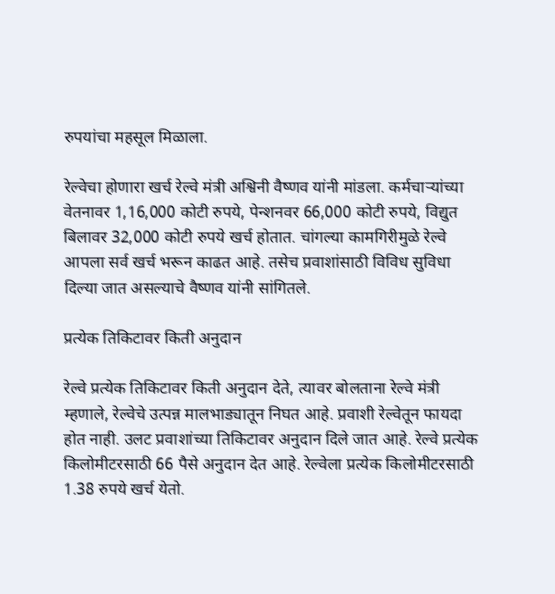रुपयांचा महसूल मिळाला.

रेल्वेचा होणारा खर्च रेल्वे मंत्री अश्विनी वैष्णव यांनी मांडला. कर्मचाऱ्यांच्या वेतनावर 1,16,000 कोटी रुपये, पेन्शनवर 66,000 कोटी रुपये, विद्युत बिलावर 32,000 कोटी रुपये खर्च होतात. चांगल्या कामगिरीमुळे रेल्वे आपला सर्व खर्च भरून काढत आहे. तसेच प्रवाशांसाठी विविध सुविधा दिल्या जात असल्याचे वैष्णव यांनी सांगितले.

प्रत्येक तिकिटावर किती अनुदान

रेल्वे प्रत्येक तिकिटावर किती अनुदान देते, त्यावर बोलताना रेल्वे मंत्री म्हणाले, रेल्वेचे उत्पन्न मालभाड्यातून निघत आहे. प्रवाशी रेल्वेतून फायदा होत नाही. उलट प्रवाशांच्या तिकिटावर अनुदान दिले जात आहे. रेल्वे प्रत्येक किलोमीटरसाठी 66 पैसे अनुदान देत आहे. रेल्वेला प्रत्येक किलोमीटरसाठी 1.38 रुपये खर्च येतो.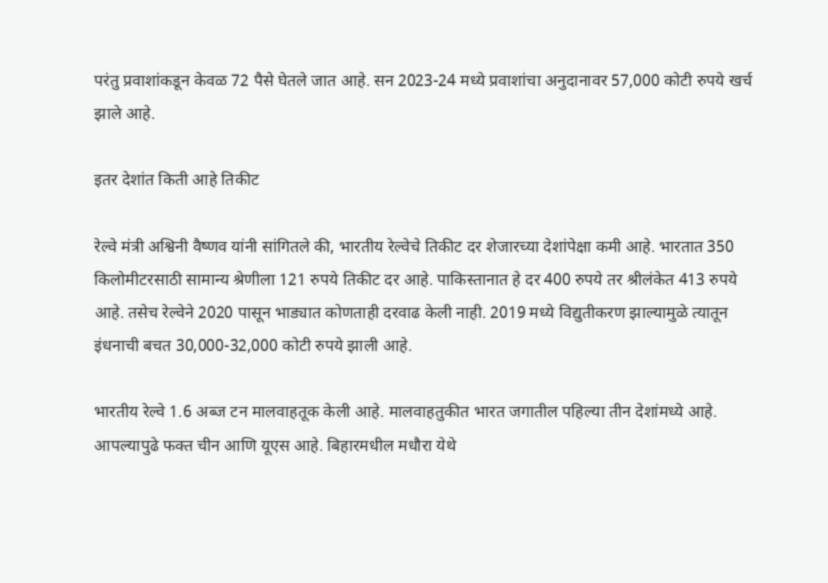परंतु प्रवाशांकडून केवळ 72 पैसे घेतले जात आहे. सन 2023-24 मध्ये प्रवाशांचा अनुदानावर 57,000 कोटी रुपये खर्च झाले आहे.

इतर देशांत किती आहे तिकीट

रेल्वे मंत्री अश्विनी वैष्णव यांनी सांगितले की, भारतीय रेल्वेचे तिकीट दर शेजारच्या देशांपेक्षा कमी आहे. भारतात 350 किलोमीटरसाठी सामान्य श्रेणीला 121 रुपये तिकीट दर आहे. पाकिस्तानात हे दर 400 रुपये तर श्रीलंकेत 413 रुपये आहे. तसेच रेल्वेने 2020 पासून भाड्यात कोणताही दरवाढ केली नाही. 2019 मध्ये विद्युतीकरण झाल्यामुळे त्यातून इंधनाची बचत 30,000-32,000 कोटी रुपये झाली आहे.

भारतीय रेल्वे 1.6 अब्ज टन मालवाहतूक केली आहे. मालवाहतुकीत भारत जगातील पहिल्या तीन देशांमध्ये आहे. आपल्यापुढे फक्त चीन आणि यूएस आहे. बिहारमधील मधौरा येथे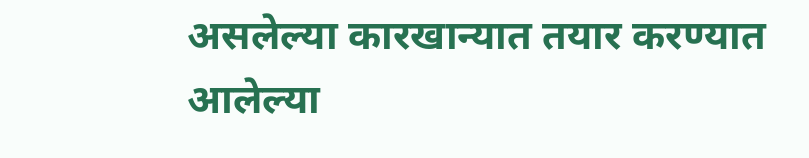असलेल्या कारखान्यात तयार करण्यात आलेल्या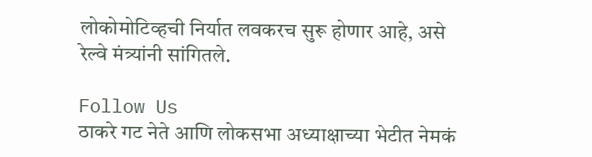लोकोमोटिव्हची निर्यात लवकरच सुरू होणार आहे, असे रेल्वे मंत्र्यांनी सांगितले.

Follow Us
ठाकरे गट नेते आणि लोकसभा अध्याक्षाच्या भेटीत नेमकं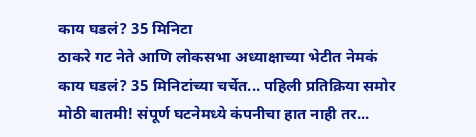काय घडलं? 35 मिनिटा
ठाकरे गट नेते आणि लोकसभा अध्याक्षाच्या भेटीत नेमकं काय घडलं? 35 मिनिटांच्या चर्चेत... पहिली प्रतिक्रिया समोर
मोठी बातमी! संपूर्ण घटनेमध्ये कंपनीचा हात नाही तर...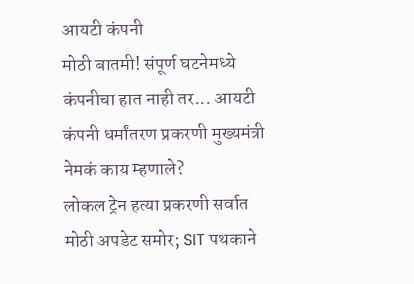आयटी कंपनी
मोठी बातमी! संपूर्ण घटनेमध्ये कंपनीचा हात नाही तर... आयटी कंपनी धर्मांतरण प्रकरणी मुख्यमंत्री नेमकं काय म्हणाले?
लोकल ट्रेन हत्या प्रकरणी सर्वात मोठी अपडेट समोर; SIT पथकाने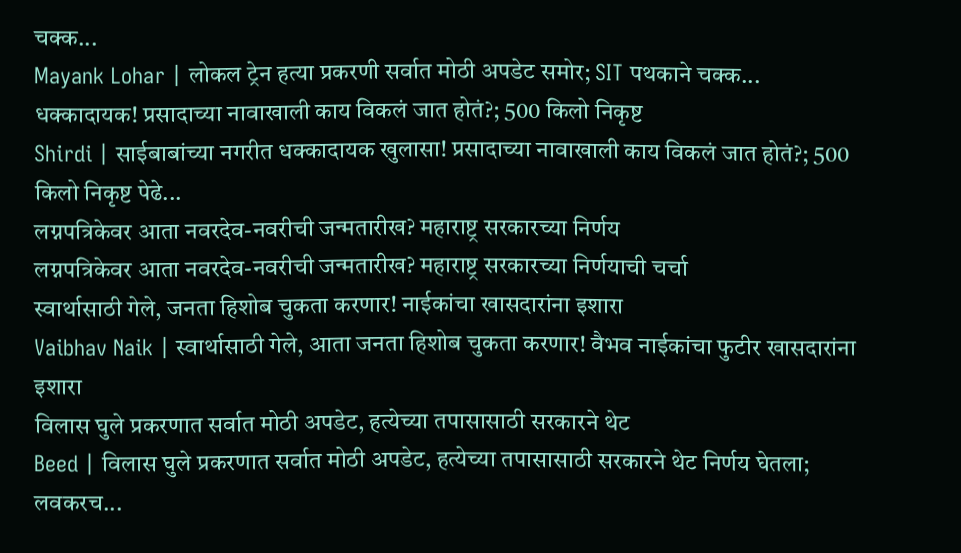चक्क...
Mayank Lohar | लोकल ट्रेन हत्या प्रकरणी सर्वात मोठी अपडेट समोर; SIT पथकाने चक्क...
धक्कादायक! प्रसादाच्या नावाखाली काय विकलं जात होतं?; 500 किलो निकृष्ट
Shirdi | साईबाबांच्या नगरीत धक्कादायक खुलासा! प्रसादाच्या नावाखाली काय विकलं जात होतं?; 500 किलो निकृष्ट पेढे...
लग्नपत्रिकेवर आता नवरदेव-नवरीची जन्मतारीख? महाराष्ट्र सरकारच्या निर्णय
लग्नपत्रिकेवर आता नवरदेव-नवरीची जन्मतारीख? महाराष्ट्र सरकारच्या निर्णयाची चर्चा
स्वार्थासाठी गेले, जनता हिशोब चुकता करणार! नाईकांचा खासदारांना इशारा
Vaibhav Naik | स्वार्थासाठी गेले, आता जनता हिशोब चुकता करणार! वैभव नाईकांचा फुटीर खासदारांना इशारा
विलास घुले प्रकरणात सर्वात मोठी अपडेट, हत्येच्या तपासासाठी सरकारने थेट
Beed | विलास घुले प्रकरणात सर्वात मोठी अपडेट, हत्येच्या तपासासाठी सरकारने थेट निर्णय घेतला; लवकरच...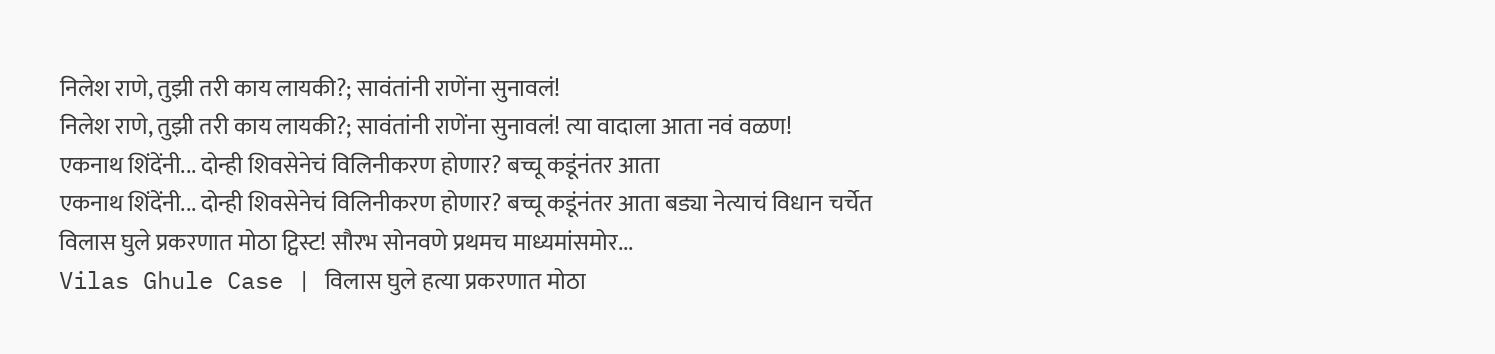निलेश राणे, तुझी तरी काय लायकी?; सावंतांनी राणेंना सुनावलं!
निलेश राणे, तुझी तरी काय लायकी?; सावंतांनी राणेंना सुनावलं! त्या वादाला आता नवं वळण!
एकनाथ शिंदेंनी... दोन्ही शिवसेनेचं विलिनीकरण होणार? बच्चू कडूंनंतर आता
एकनाथ शिंदेंनी... दोन्ही शिवसेनेचं विलिनीकरण होणार? बच्चू कडूंनंतर आता बड्या नेत्याचं विधान चर्चेत
विलास घुले प्रकरणात मोठा ट्विस्ट! सौरभ सोनवणे प्रथमच माध्यमांसमोर...
Vilas Ghule Case | विलास घुले हत्या प्रकरणात मोठा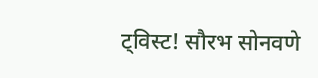ट्विस्ट! सौरभ सोनवणे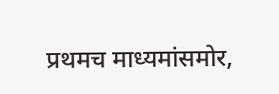प्रथमच माध्यमांसमोर,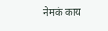नेमकं काय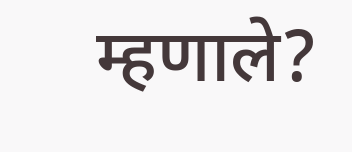म्हणाले?